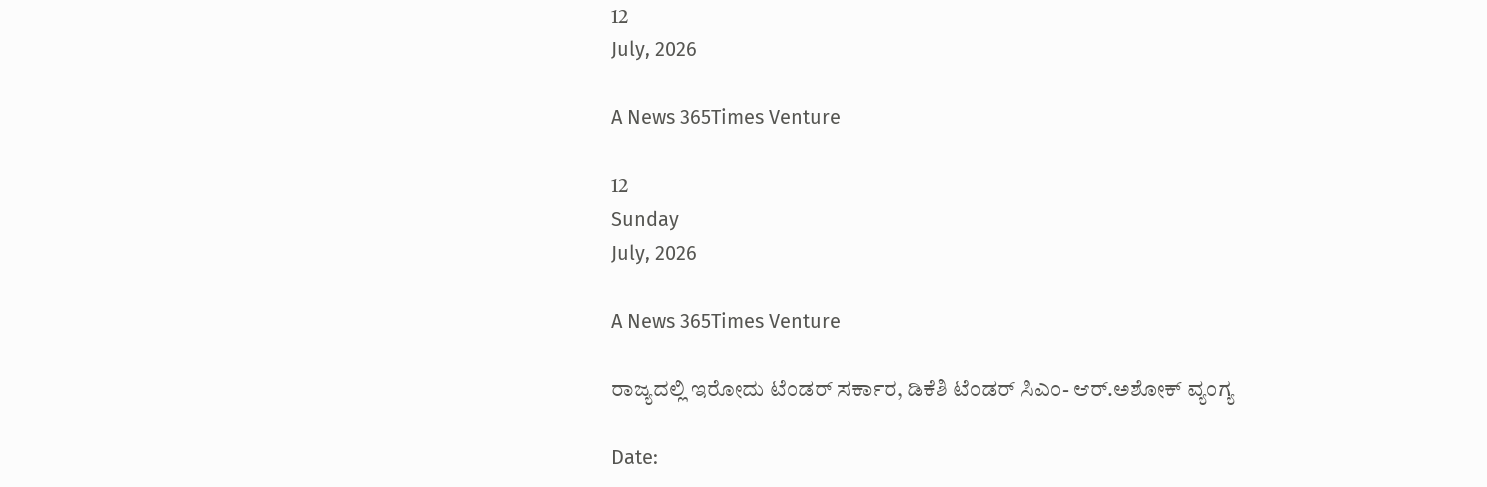12
July, 2026

A News 365Times Venture

12
Sunday
July, 2026

A News 365Times Venture

ರಾಜ್ಯದಲ್ಲಿ ಇರೋದು ಟೆಂಡರ್ ಸರ್ಕಾರ, ಡಿಕೆಶಿ ಟೆಂಡರ್ ಸಿಎಂ- ಆರ್.ಅಶೋಕ್ ವ್ಯಂಗ್ಯ

Date: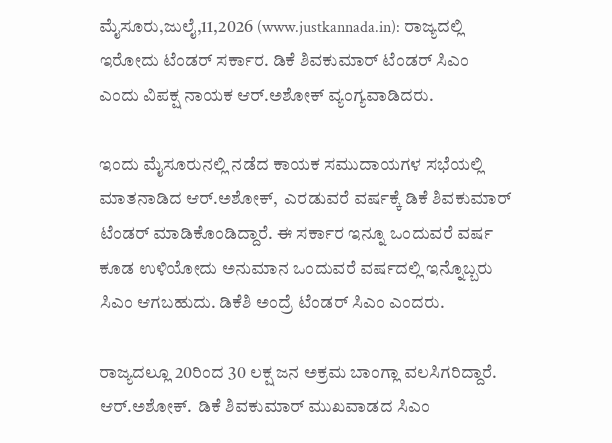ಮೈಸೂರು,ಜುಲೈ,11,2026 (www.justkannada.in): ರಾಜ್ಯದಲ್ಲಿ ಇರೋದು ಟೆಂಡರ್ ಸರ್ಕಾರ. ಡಿಕೆ ಶಿವಕುಮಾರ್ ಟೆಂಡರ್ ಸಿಎಂ ಎಂದು ವಿಪಕ್ಷ ನಾಯಕ ಆರ್.ಅಶೋಕ್ ವ್ಯಂಗ್ಯವಾಡಿದರು.

ಇಂದು ಮೈಸೂರುನಲ್ಲಿ ನಡೆದ ಕಾಯಕ ಸಮುದಾಯಗಳ ಸಭೆಯಲ್ಲಿ ಮಾತನಾಡಿದ ಆರ್.ಅಶೋಕ್,  ಎರಡುವರೆ ವರ್ಷಕ್ಕೆ ಡಿಕೆ ಶಿವಕುಮಾರ್ ಟೆಂಡರ್ ಮಾಡಿಕೊಂಡಿದ್ದಾರೆ. ಈ ಸರ್ಕಾರ ಇನ್ನೂ ಒಂದುವರೆ ವರ್ಷ ಕೂಡ ಉಳಿಯೋದು ಅನುಮಾನ ಒಂದುವರೆ ವರ್ಷದಲ್ಲಿ ಇನ್ನೊಬ್ಬರು ಸಿಎಂ ಆಗಬಹುದು. ಡಿಕೆಶಿ ಅಂದ್ರೆ ಟೆಂಡರ್ ಸಿಎಂ ಎಂದರು.

ರಾಜ್ಯದಲ್ಲೂ 20ರಿಂದ 30 ಲಕ್ಷ ಜನ ಅಕ್ರಮ ಬಾಂಗ್ಲಾ ವಲಸಿಗರಿದ್ದಾರೆ.  ಆರ್.ಅಶೋಕ್.  ಡಿಕೆ ಶಿವಕುಮಾರ್ ಮುಖವಾಡದ ಸಿಎಂ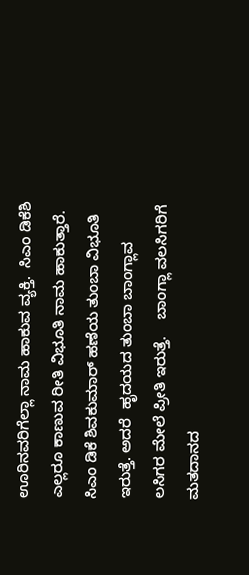ಊರಿನವರಿಗೆಲ್ಲಾ ನಾಮ ಹಾಕುವ ವ್ಯಕ್ತಿ.  ಸಿಎಂ ಡಿಕೆಶಿ ಎಲ್ಲರೂ ಕಾಣುವ ರೀತಿ ವಿಭೂತಿ ನಾಮ ಹಾಕುತ್ತಾರೆ. ಸಿಎಂ ಡಿಕೆ ಶಿವಕುಮಾರ್ ಹಣೆಯ ತುಂಬಾ ವಿಭೂತಿ ಇರುತ್ತೆ. ಅದರೆ  ಹೃದಯದ ತುಂಬಾ ಬಾಂಗ್ಲಾವ ಲಸಿಗರ ಮೇಲೆ ಪ್ರೀತಿ ಇರುತ್ತೆ.    ಬಾಂಗ್ಲಾ ವಲಸಿಗರಿಗೆ ಮತದಾನದ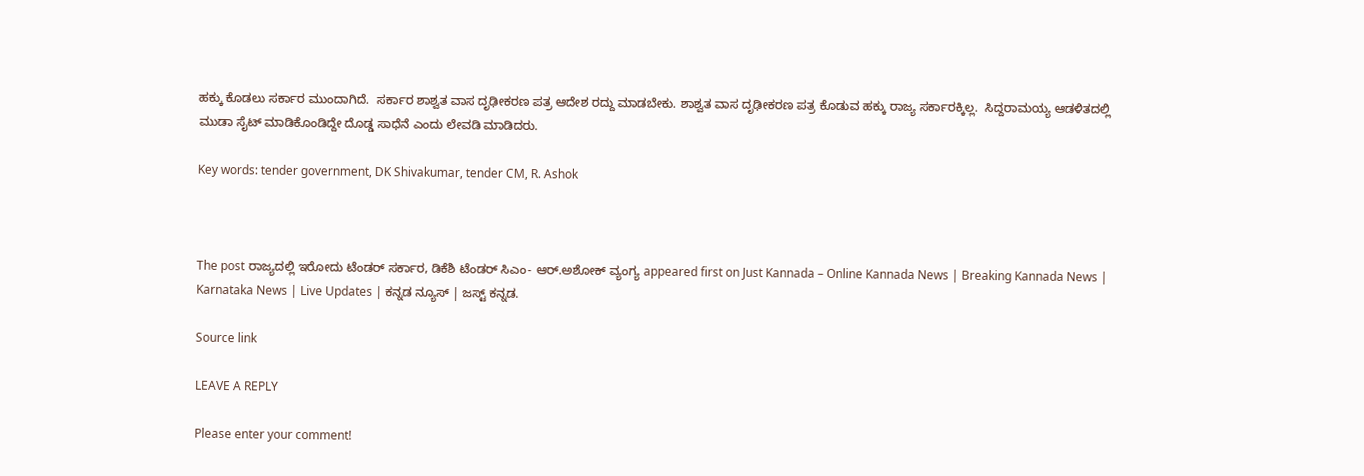ಹಕ್ಕು ಕೊಡಲು ಸರ್ಕಾರ ಮುಂದಾಗಿದೆ.  ಸರ್ಕಾರ ಶಾಶ್ವತ ವಾಸ ದೃಢೀಕರಣ ಪತ್ರ ಆದೇಶ ರದ್ದು ಮಾಡಬೇಕು. ಶಾಶ್ವತ ವಾಸ ದೃಢೀಕರಣ ಪತ್ರ ಕೊಡುವ ಹಕ್ಕು ರಾಜ್ಯ ಸರ್ಕಾರಕ್ಕಿಲ್ಲ.  ಸಿದ್ದರಾಮಯ್ಯ ಆಡಳಿತದಲ್ಲಿ ಮುಡಾ ಸೈಟ್ ಮಾಡಿಕೊಂಡಿದ್ದೇ ದೊಡ್ಡ ಸಾಧೆನೆ ಎಂದು ಲೇವಡಿ ಮಾಡಿದರು.

Key words: tender government, DK Shivakumar, tender CM, R. Ashok



The post ರಾಜ್ಯದಲ್ಲಿ ಇರೋದು ಟೆಂಡರ್ ಸರ್ಕಾರ, ಡಿಕೆಶಿ ಟೆಂಡರ್ ಸಿಎಂ- ಆರ್.ಅಶೋಕ್ ವ್ಯಂಗ್ಯ appeared first on Just Kannada – Online Kannada News | Breaking Kannada News | Karnataka News | Live Updates | ಕನ್ನಡ ನ್ಯೂಸ್ | ಜಸ್ಟ್ ಕನ್ನಡ.

Source link

LEAVE A REPLY

Please enter your comment!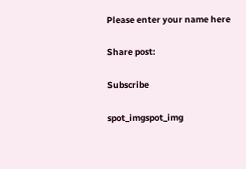Please enter your name here

Share post:

Subscribe

spot_imgspot_img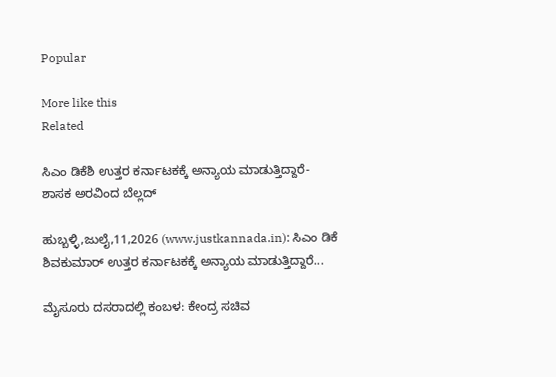Popular

More like this
Related

ಸಿಎಂ ಡಿಕೆಶಿ ಉತ್ತರ ಕರ್ನಾಟಕಕ್ಕೆ ಅನ್ಯಾಯ ಮಾಡುತ್ತಿದ್ದಾರೆ- ಶಾಸಕ ಅರವಿಂದ ಬೆಲ್ಲದ್

ಹುಬ್ಬಳ್ಳಿ,ಜುಲೈ,11,2026 (www.justkannada.in): ಸಿಎಂ ಡಿಕೆ ಶಿವಕುಮಾರ್ ಉತ್ತರ ಕರ್ನಾಟಕಕ್ಕೆ ಅನ್ಯಾಯ ಮಾಡುತ್ತಿದ್ದಾರೆ...

ಮೈಸೂರು ದಸರಾದಲ್ಲಿ ಕಂಬಳ: ಕೇಂದ್ರ ಸಚಿವ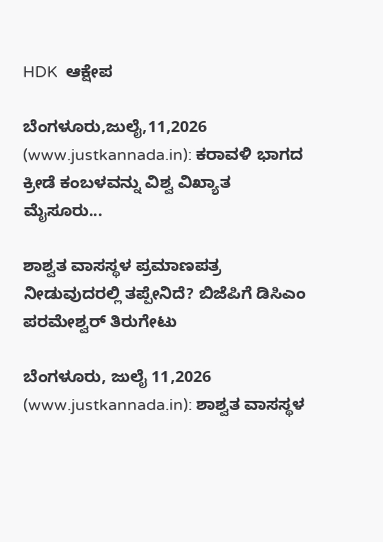HDK  ಆಕ್ಷೇಪ

ಬೆಂಗಳೂರು,ಜುಲೈ,11,2026 (www.justkannada.in): ಕರಾವಳಿ ಭಾಗದ ಕ್ರೀಡೆ ಕಂಬಳವನ್ನು ವಿಶ್ವ ವಿಖ್ಯಾತ ಮೈಸೂರು...

ಶಾಶ್ವತ ವಾಸಸ್ಥಳ ಪ್ರಮಾಣಪತ್ರ ನೀಡುವುದರಲ್ಲಿ ತಪ್ಪೇನಿದೆ? ಬಿಜೆಪಿಗೆ ಡಿಸಿಎಂ ಪರಮೇಶ್ವರ್ ತಿರುಗೇಟು

ಬೆಂಗಳೂರು, ಜುಲೈ 11,2026 (www.justkannada.in): ಶಾಶ್ವತ ವಾಸಸ್ಥಳ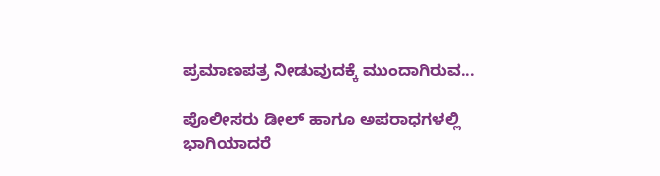ಪ್ರಮಾಣಪತ್ರ ನೀಡುವುದಕ್ಕೆ ಮುಂದಾಗಿರುವ...

ಪೊಲೀಸರು ಡೀಲ್ ಹಾಗೂ ಅಪರಾಧಗಳಲ್ಲಿ ಭಾಗಿಯಾದರೆ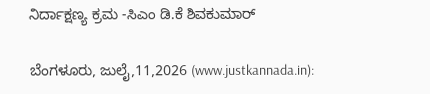ನಿರ್ದಾಕ್ಷಣ್ಯ ಕ್ರಮ -ಸಿಎಂ ಡಿ.ಕೆ ಶಿವಕುಮಾರ್

ಬೆಂಗಳೂರು, ಜುಲೈ,11,2026 (www.justkannada.in):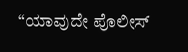“ಯಾವುದೇ ಪೊಲೀಸ್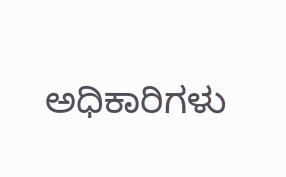ಅಧಿಕಾರಿಗಳು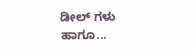ಡೀಲ್ ಗಳು ಹಾಗೂ...